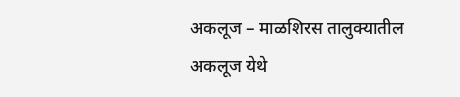अकलूज – माळशिरस तालुक्यातील अकलूज येथे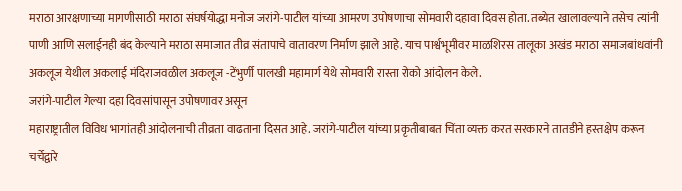मराठा आरक्षणाच्या मागणीसाठी मराठा संघर्षयोद्धा मनोज जरांगे-पाटील यांच्या आमरण उपोषणाचा सोमवारी दहावा दिवस होता. तब्येत खालावल्याने तसेच त्यांनी पाणी आणि सलाईनही बंद केल्याने मराठा समाजात तीव्र संतापाचे वातावरण निर्माण झाले आहे. याच पार्श्वभूमीवर माळशिरस तालूका अखंड मराठा समाजबांधवांनी अकलूज येथील अकलाई मंदिराजवळील अकलूज -टेंभुर्णी पालखी महामार्ग येथे सोमवारी रास्ता रोको आंदोलन केले.
जरांगे-पाटील गेल्या दहा दिवसांपासून उपोषणावर असून
महाराष्ट्रातील विविध भागांतही आंदोलनाची तीव्रता वाढताना दिसत आहे. जरांगे-पाटील यांच्या प्रकृतीबाबत चिंता व्यक्त करत सरकारने तातडीने हस्तक्षेप करून चर्चेद्वारे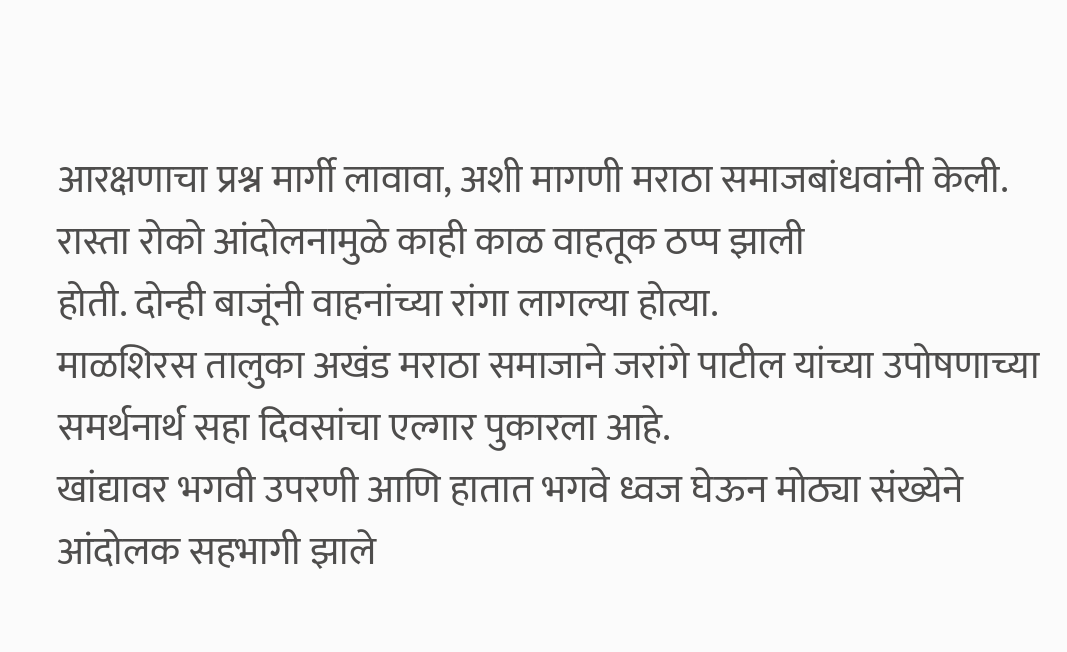आरक्षणाचा प्रश्न मार्गी लावावा, अशी मागणी मराठा समाजबांधवांनी केली. रास्ता रोको आंदोलनामुळे काही काळ वाहतूक ठप्प झाली
होती. दोन्ही बाजूंनी वाहनांच्या रांगा लागल्या होत्या.
माळशिरस तालुका अखंड मराठा समाजाने जरांगे पाटील यांच्या उपोषणाच्या समर्थनार्थ सहा दिवसांचा एल्गार पुकारला आहे.
खांद्यावर भगवी उपरणी आणि हातात भगवे ध्वज घेऊन मोठ्या संख्येने आंदोलक सहभागी झाले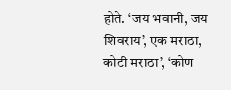होते. ‘जय भवानी, जय शिवराय’, एक मराठा, कोटी मराठा’, ‘कोण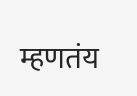म्हणतंय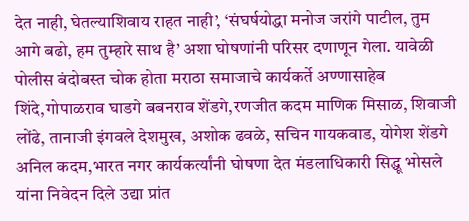देत नाही, घेतल्याशिवाय राहत नाही’, ‘संघर्षयोद्धा मनोज जरांगे पाटील, तुम आगे बढो, हम तुम्हारे साथ है’ अशा घोषणांनी परिसर दणाणून गेला. यावेळी पोलीस बंदोबस्त चोक होता मराठा समाजाचे कार्यकर्ते अण्णासाहेब शिंदे,गोपाळराव घाडगे बबनराव शेंडगे,रणजीत कदम माणिक मिसाळ, शिवाजी लोंढे, तानाजी इंगवले देशमुख, अशोक ढवळे, सचिन गायकवाड, योगेश शेंडगे अनिल कदम,भारत नगर कार्यकर्त्यांनी घोषणा देत मंडलाधिकारी सिद्धू भोसले यांना निवेदन दिले उद्या प्रांत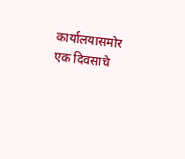कार्यालयासमोर एक दिवसाचे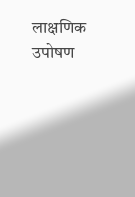लाक्षणिक उपोषण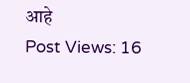आहे
Post Views: 16